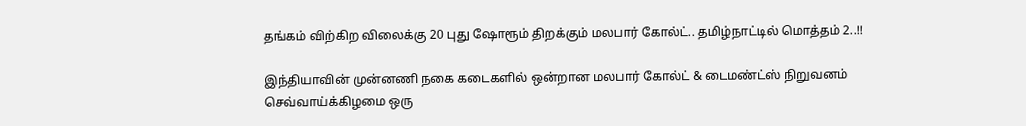தங்கம் விற்கிற விலைக்கு 20 புது ஷோரூம் திறக்கும் மலபார் கோல்ட்.. தமிழ்நாட்டில் மொத்தம் 2..!!

இந்தியாவின் முன்னணி நகை கடைகளில் ஒன்றான மலபார் கோல்ட் & டைமண்ட்ஸ் நிறுவனம் செவ்வாய்க்கிழமை ஒரு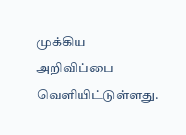முக்கிய அறிவிப்பை வெளியிட்டுள்ளது.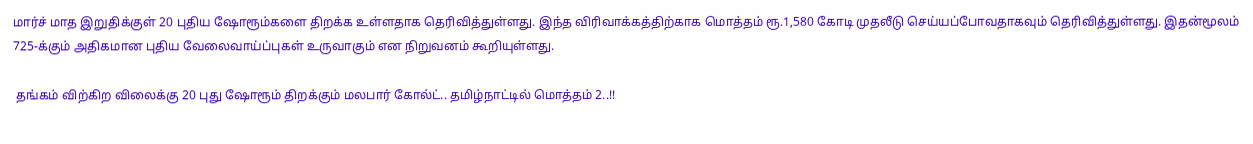மார்ச் மாத இறுதிக்குள் 20 புதிய ஷோரூம்களை திறக்க உள்ளதாக தெரிவித்துள்ளது. இந்த விரிவாக்கத்திற்காக மொத்தம் ரூ.1,580 கோடி முதலீடு செய்யப்போவதாகவும் தெரிவித்துள்ளது. இதன்மூலம் 725-க்கும் அதிகமான புதிய வேலைவாய்ப்புகள் உருவாகும் என நிறுவனம் கூறியுள்ளது.

 தங்கம் விற்கிற விலைக்கு 20 புது ஷோரூம் திறக்கும் மலபார் கோல்ட்.. தமிழ்நாட்டில் மொத்தம் 2..!!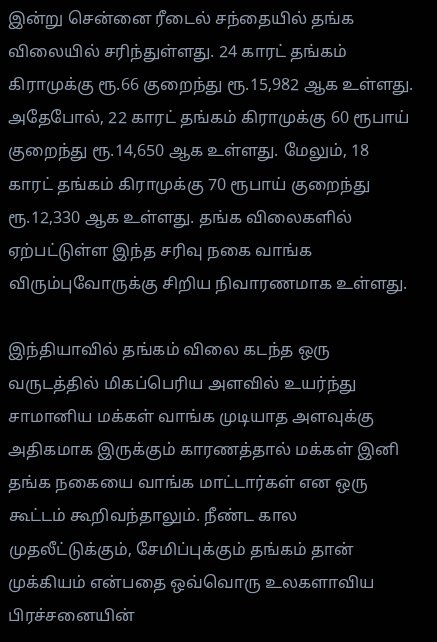இன்று சென்னை ரீடைல் சந்தையில் தங்க விலையில் சரிந்துள்ளது. 24 காரட் தங்கம் கிராமுக்கு ரூ.66 குறைந்து ரூ.15,982 ஆக உள்ளது. அதேபோல், 22 காரட் தங்கம் கிராமுக்கு 60 ரூபாய் குறைந்து ரூ.14,650 ஆக உள்ளது. மேலும், 18 காரட் தங்கம் கிராமுக்கு 70 ரூபாய் குறைந்து ரூ.12,330 ஆக உள்ளது. தங்க விலைகளில் ஏற்பட்டுள்ள இந்த சரிவு நகை வாங்க விரும்புவோருக்கு சிறிய நிவாரணமாக உள்ளது.

இந்தியாவில் தங்கம் விலை கடந்த ஒரு வருடத்தில் மிகப்பெரிய அளவில் உயர்ந்து சாமானிய மக்கள் வாங்க முடியாத அளவுக்கு அதிகமாக இருக்கும் காரணத்தால் மக்கள் இனி தங்க நகையை வாங்க மாட்டார்கள் என ஒரு கூட்டம் கூறிவந்தாலும். நீண்ட கால முதலீட்டுக்கும், சேமிப்புக்கும் தங்கம் தான் முக்கியம் என்பதை ஒவ்வொரு உலகளாவிய பிரச்சனையின்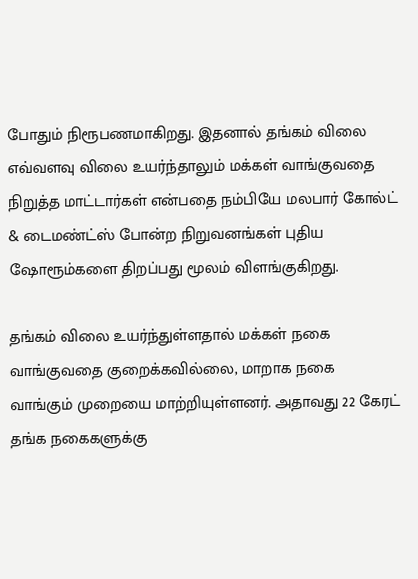போதும் நிரூபணமாகிறது. இதனால் தங்கம் விலை எவ்வளவு விலை உயர்ந்தாலும் மக்கள் வாங்குவதை நிறுத்த மாட்டார்கள் என்பதை நம்பியே மலபார் கோல்ட் & டைமண்ட்ஸ் போன்ற நிறுவனங்கள் புதிய ஷோரூம்களை திறப்பது மூலம் விளங்குகிறது.

தங்கம் விலை உயர்ந்துள்ளதால் மக்கள் நகை வாங்குவதை குறைக்கவில்லை, மாறாக நகை வாங்கும் முறையை மாற்றியுள்ளனர். அதாவது 22 கேரட் தங்க நகைகளுக்கு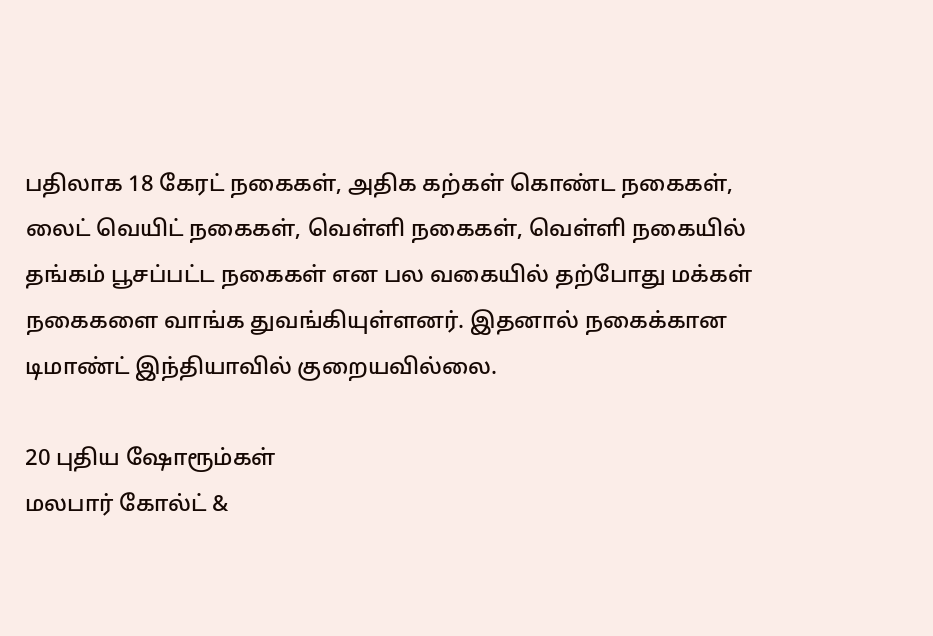பதிலாக 18 கேரட் நகைகள், அதிக கற்கள் கொண்ட நகைகள், லைட் வெயிட் நகைகள், வெள்ளி நகைகள், வெள்ளி நகையில் தங்கம் பூசப்பட்ட நகைகள் என பல வகையில் தற்போது மக்கள் நகைகளை வாங்க துவங்கியுள்ளனர். இதனால் நகைக்கான டிமாண்ட் இந்தியாவில் குறையவில்லை.

20 புதிய ஷோரூம்கள்
மலபார் கோல்ட் &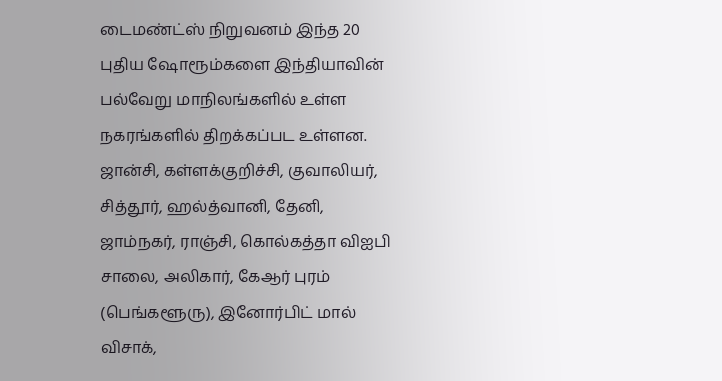டைமண்ட்ஸ் நிறுவனம் இந்த 20 புதிய ஷோரூம்களை இந்தியாவின் பல்வேறு மாநிலங்களில் உள்ள நகரங்களில் திறக்கப்பட உள்ளன. ஜான்சி, கள்ளக்குறிச்சி, குவாலியர், சித்தூர், ஹல்த்வானி, தேனி, ஜாம்நகர், ராஞ்சி, கொல்கத்தா விஐபி சாலை, அலிகார், கேஆர் புரம் (பெங்களூரு), இனோர்பிட் மால் விசாக்,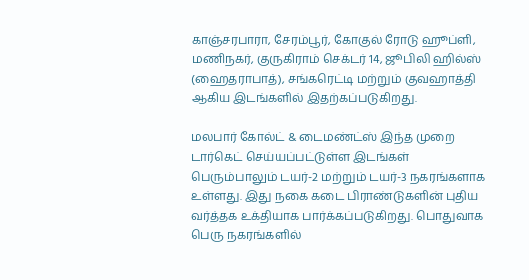காஞ்சரபாரா, சேரம்பூர், கோகுல் ரோடு ஹூப்ளி, மணிநகர், குருகிராம் செக்டர் 14, ஜூபிலி ஹில்ஸ் (ஹைதராபாத்), சங்கரெட்டி மற்றும் குவஹாத்தி ஆகிய இடங்களில் இதற்கப்படுகிறது.

மலபார் கோல்ட் & டைமண்ட்ஸ் இந்த முறை டார்கெட் செய்யப்பட்டுள்ள இடங்கள் பெரும்பாலும் டயர்-2 மற்றும் டயர்-3 நகரங்களாக உள்ளது. இது நகை கடை பிராண்டுகளின் புதிய வர்த்தக உக்தியாக பார்க்கப்படுகிறது. பொதுவாக பெரு நகரங்களில்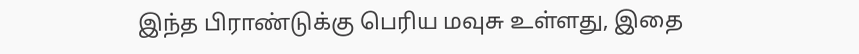இந்த பிராண்டுக்கு பெரிய மவுசு உள்ளது, இதை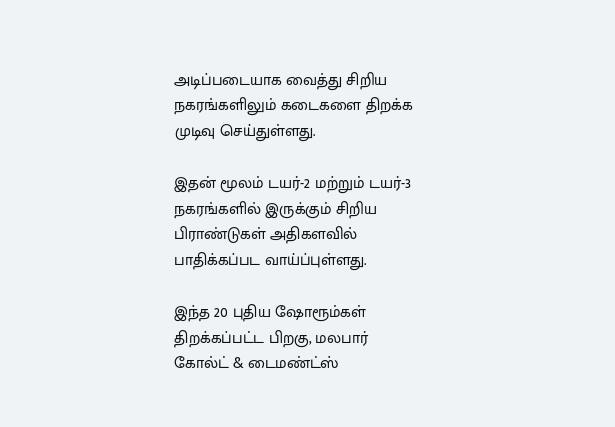அடிப்படையாக வைத்து சிறிய நகரங்களிலும் கடைகளை திறக்க முடிவு செய்துள்ளது.

இதன் மூலம் டயர்-2 மற்றும் டயர்-3 நகரங்களில் இருக்கும் சிறிய பிராண்டுகள் அதிகளவில் பாதிக்கப்பட வாய்ப்புள்ளது.

இந்த 20 புதிய ஷோரூம்கள் திறக்கப்பட்ட பிறகு, மலபார் கோல்ட் & டைமண்ட்ஸ்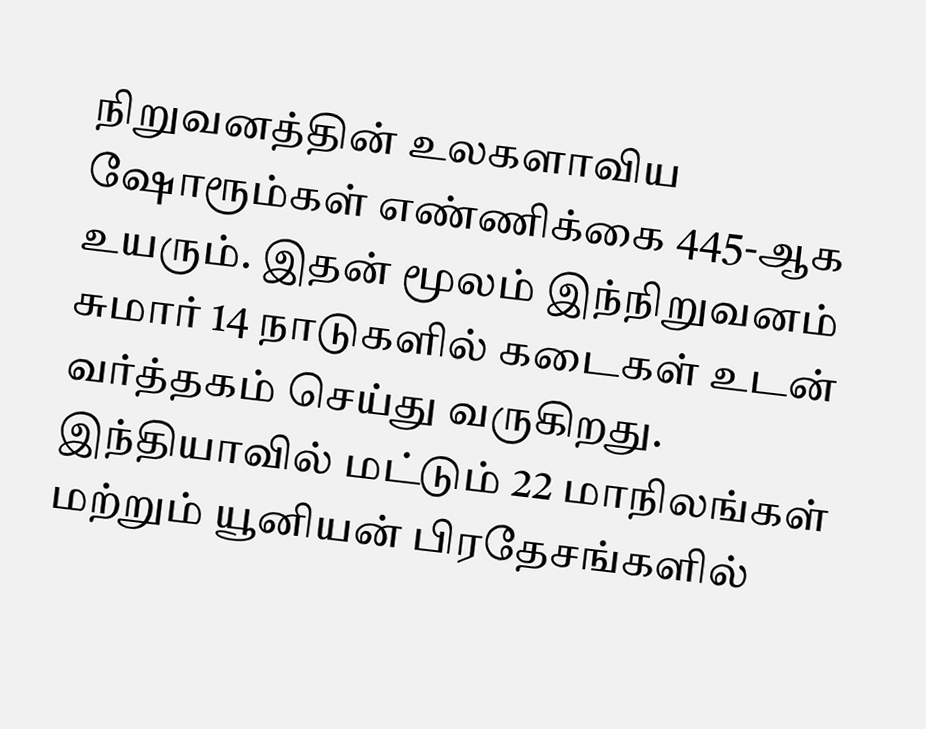நிறுவனத்தின் உலகளாவிய ஷோரூம்கள் எண்ணிக்கை 445-ஆக உயரும். இதன் மூலம் இந்நிறுவனம் சுமார் 14 நாடுகளில் கடைகள் உடன் வர்த்தகம் செய்து வருகிறது. இந்தியாவில் மட்டும் 22 மாநிலங்கள் மற்றும் யூனியன் பிரதேசங்களில்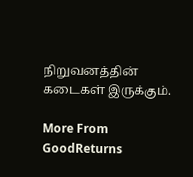நிறுவனத்தின் கடைகள் இருக்கும்.

More From GoodReturns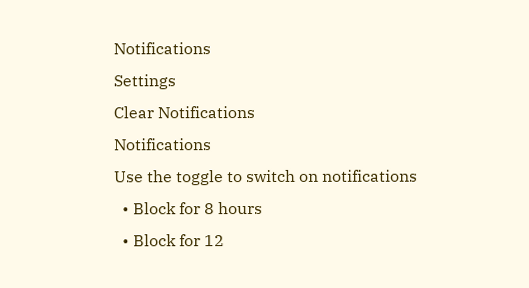Notifications
Settings
Clear Notifications
Notifications
Use the toggle to switch on notifications
  • Block for 8 hours
  • Block for 12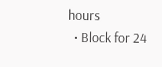hours
  • Block for 24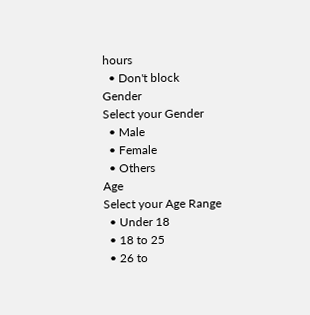hours
  • Don't block
Gender
Select your Gender
  • Male
  • Female
  • Others
Age
Select your Age Range
  • Under 18
  • 18 to 25
  • 26 to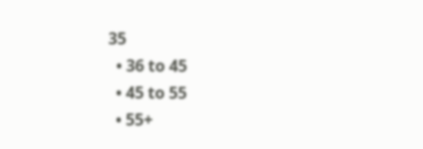35
  • 36 to 45
  • 45 to 55
  • 55+